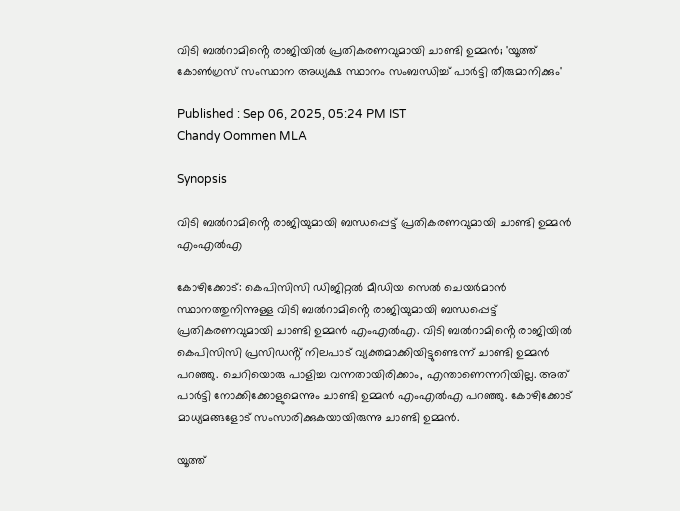വിടി ബൽറാമിൻ്റെ രാജിയിൽ പ്രതികരണവുമായി ചാണ്ടി ഉമ്മൻ; 'യൂത്ത് കോൺഗ്രസ് സംസ്ഥാന അധ്യക്ഷ സ്ഥാനം സംബന്ധിച്ച് പാർട്ടി തീരുമാനിക്കും'

Published : Sep 06, 2025, 05:24 PM IST
Chandy Oommen MLA

Synopsis

വിടി ബൽറാമിൻ്റെ രാജിയുമായി ബന്ധപ്പെട്ട് പ്രതികരണവുമായി ചാണ്ടി ഉമ്മൻ എംഎൽഎ

കോഴിക്കോട്: കെപിസിസി ഡിജിറ്റൽ മീഡിയ സെൽ ചെയർമാൻ സ്ഥാനത്തുനിന്നുള്ള വിടി ബൽറാമിൻ്റെ രാജിയുമായി ബന്ധപ്പെട്ട് പ്രതികരണവുമായി ചാണ്ടി ഉമ്മൻ എംഎൽഎ. വിടി ബൽറാമിൻ്റെ രാജിയിൽ കെപിസിസി പ്രസിഡൻ്റ് നിലപാട് വ്യക്തമാക്കിയിട്ടുണ്ടെന്ന് ചാണ്ടി ഉമ്മൻ പറഞ്ഞു. ചെറിയൊരു പാളിച്ച വന്നതായിരിക്കാം, എന്താണെന്നറിയില്ല. അത് പാർട്ടി നോക്കിക്കോളുമെന്നും ചാണ്ടി ഉമ്മൻ എംഎൽഎ പറഞ്ഞു. കോഴിക്കോട് മാധ്യമങ്ങളോട് സംസാരിക്കുകയായിരുന്നു ചാണ്ടി ഉമ്മൻ.

യൂത്ത്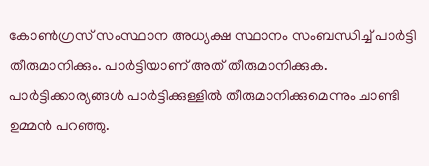കോൺഗ്രസ് സംസ്ഥാന അധ്യക്ഷ സ്ഥാനം സംബന്ധിച്ച് പാർട്ടി തീരുമാനിക്കും. പാർട്ടിയാണ് അത് തീരുമാനിക്കുക. പാർട്ടിക്കാര്യങ്ങൾ പാർട്ടിക്കുള്ളിൽ തീരുമാനിക്കുമെന്നും ചാണ്ടി ഉമ്മൻ പറഞ്ഞു.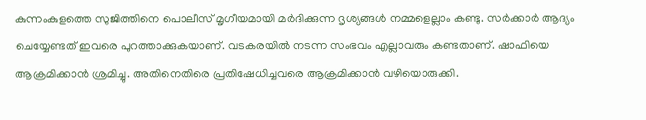കുന്നംകുളത്തെ സുജിത്തിനെ പൊലീസ് മൃഗീയമായി മർദിക്കുന്ന ദൃശ്യങ്ങൾ നമ്മളെല്ലാം കണ്ടു. സർക്കാർ ആദ്യം ചെയ്യേണ്ടത് ഇവരെ പുറത്താക്കുകയാണ്. വടകരയിൽ നടന്ന സംഭവം എല്ലാവരും കണ്ടതാണ്. ഷാഫിയെ ആക്രമിക്കാൻ ശ്രമിച്ചു. അതിനെതിരെ പ്രതിഷേധിച്ചവരെ ആക്രമിക്കാൻ വഴിയൊരുക്കി.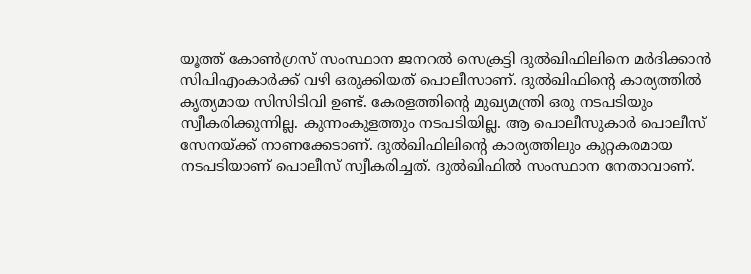യൂത്ത് കോൺഗ്രസ് സംസ്ഥാന ജനറൽ സെക്രട്ടി ദുൽഖിഫിലിനെ മർദിക്കാൻ സിപിഎംകാർക്ക് വഴി ഒരുക്കിയത് പൊലീസാണ്. ദുൽഖിഫിൻ്റെ കാര്യത്തിൽ കൃത്യമായ സിസിടിവി ഉണ്ട്. കേരളത്തിൻ്റെ മുഖ്യമന്ത്രി ഒരു നടപടിയും സ്വീകരിക്കുന്നില്ല. കുന്നംകുളത്തും നടപടിയില്ല. ആ പൊലീസുകാർ പൊലീസ് സേനയ്ക്ക് നാണക്കേടാണ്. ദുൽഖിഫിലിൻ്റെ കാര്യത്തിലും കുറ്റകരമായ നടപടിയാണ് പൊലീസ് സ്വീകരിച്ചത്. ദുൽഖിഫിൽ സംസ്ഥാന നേതാവാണ്.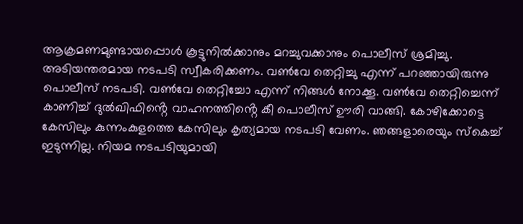ആക്രമണമുണ്ടായപ്പൊൾ കൂട്ടുനിൽക്കാനും മറച്ചുവക്കാനും പൊലീസ് ശ്രമിച്ചു. അടിയന്തരമായ നടപടി സ്വീകരിക്കണം. വൺവേ തെറ്റിച്ചു എന്ന് പറഞ്ഞായിരുന്നു പൊലീസ് നടപടി. വൺവേ തെറ്റിച്ചോ എന്ന് നിങ്ങൾ നോക്കൂ. വൺവേ തെറ്റിച്ചെന്ന് കാണിച്ച് ദുൽഖിഫിൻ്റെ വാഹനത്തിൻ്റെ കീ പൊലീസ് ഊരി വാങ്ങി. കോഴിക്കോട്ടെ കേസിലും കുന്നംകുളത്തെ കേസിലും കൃത്യമായ നടപടി വേണം. ഞങ്ങളാരെയും സ്കെച്ച് ഇടുന്നില്ല. നിയമ നടപടിയുമായി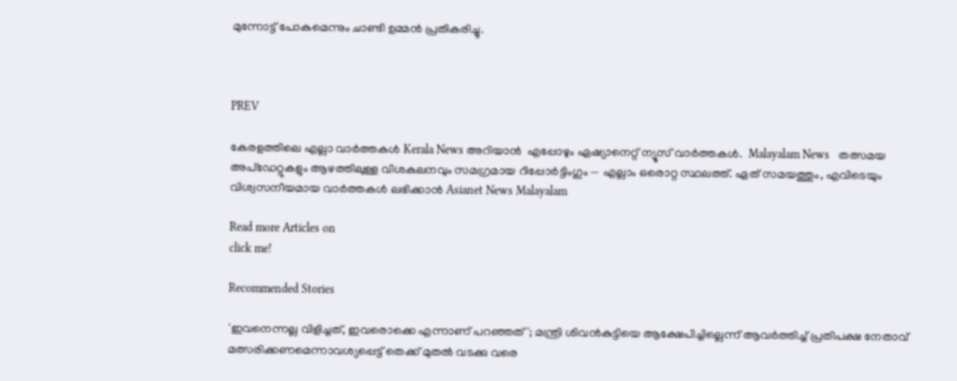മുന്നോട്ട് പോകുമെന്നും ചാണ്ടി ഉമ്മൻ പ്രതികരിച്ചു.



PREV

കേരളത്തിലെ എല്ലാ വാർത്തകൾ Kerala News അറിയാൻ  എപ്പോഴും ഏഷ്യാനെറ്റ് ന്യൂസ് വാർത്തകൾ.  Malayalam News   തത്സമയ അപ്‌ഡേറ്റുകളും ആഴത്തിലുള്ള വിശകലനവും സമഗ്രമായ റിപ്പോർട്ടിംഗും — എല്ലാം ഒരൊറ്റ സ്ഥലത്ത്. ഏത് സമയത്തും, എവിടെയും വിശ്വസനീയമായ വാർത്തകൾ ലഭിക്കാൻ Asianet News Malayalam

Read more Articles on
click me!

Recommended Stories

'ഇവനെന്നല്ല വിളിച്ചത്, ഇവരൊക്കെ എന്നാണ് പറഞ്ഞത്'; മന്ത്രി ശിവൻകുട്ടിയെ ആക്ഷേപിച്ചില്ലെന്ന് ആവർത്തിച്ച് പ്രതിപക്ഷ നേതാവ്
മത്സരിക്കണമെന്നാവശ്യപ്പെട്ട് തെക്ക് മുതൽ വടക്കു വരെ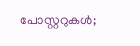പോസ്റ്ററുകള്‍;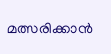മത്സരിക്കാൻ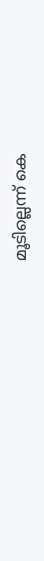മൂടില്ലെന്ന് കെ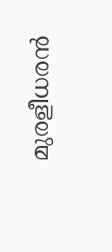മുരളീധരൻ